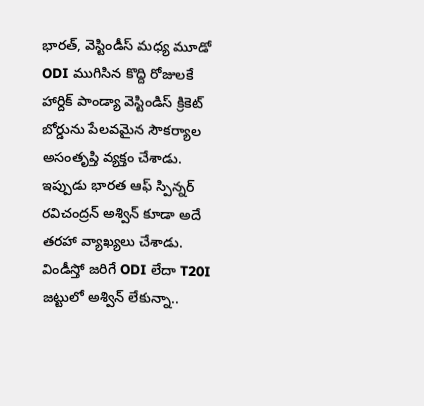భారత్, వెస్టిండీస్ మధ్య మూడో ODI ముగిసిన కొద్ది రోజులకే హార్దిక్ పాండ్యా వెస్టిండిస్ క్రికెట్ బోర్డును పేలవమైన సౌకర్యాల అసంతృప్తి వ్యక్తం చేశాడు. ఇప్పుడు భారత ఆఫ్ స్పిన్నర్ రవిచంద్రన్ అశ్విన్ కూడా అదే తరహా వ్యాఖ్యలు చేశాడు. విండీస్తో జరిగే ODI లేదా T20I జట్టులో అశ్విన్ లేకున్నా..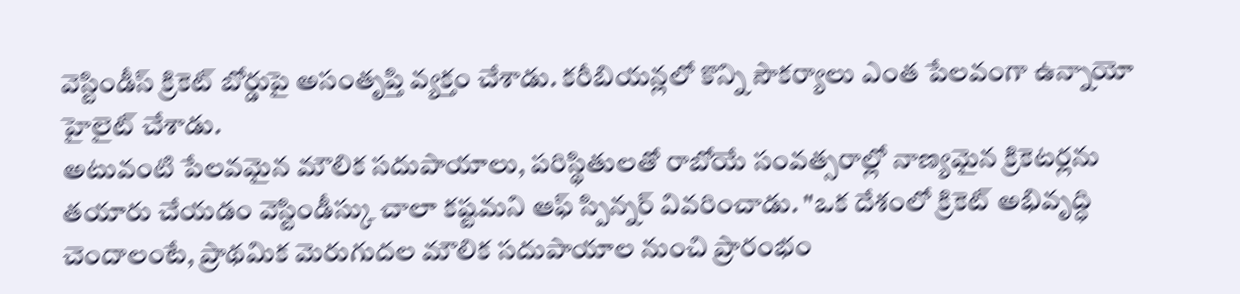వెస్టిండీస్ క్రికెట్ బోర్డుపై అసంతృప్తి వ్యక్తం చేశాడు. కరీబియన్లలో కొన్ని సౌకర్యాలు ఎంత పేలవంగా ఉన్నాయో హైలైట్ చేశాడు.
అటువంటి పేలవమైన మౌలిక సదుపాయాలు, పరిస్థితులతో రాబోయే సంవత్సరాల్లో నాణ్యమైన క్రికెటర్లను తయారు చేయడం వెస్టిండీస్కు చాలా కష్టమని ఆఫ్ స్పిన్నర్ వివరించాడు. "ఒక దేశంలో క్రికెట్ అభివృద్ధి చెందాలంటే, ప్రాథమిక మెరుగుదల మౌలిక సదుపాయాల నుంచి ప్రారంభం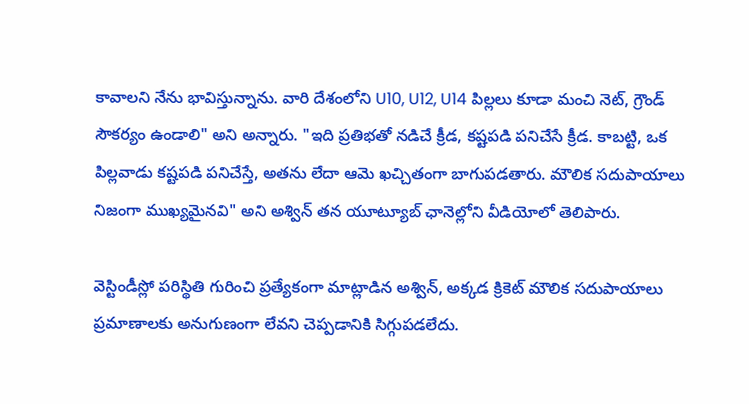కావాలని నేను భావిస్తున్నాను. వారి దేశంలోని U10, U12, U14 పిల్లలు కూడా మంచి నెట్, గ్రౌండ్ సౌకర్యం ఉండాలి" అని అన్నారు. "ఇది ప్రతిభతో నడిచే క్రీడ, కష్టపడి పనిచేసే క్రీడ. కాబట్టి, ఒక పిల్లవాడు కష్టపడి పనిచేస్తే, అతను లేదా ఆమె ఖచ్చితంగా బాగుపడతారు. మౌలిక సదుపాయాలు నిజంగా ముఖ్యమైనవి" అని అశ్విన్ తన యూట్యూబ్ ఛానెల్లోని వీడియోలో తెలిపారు.

వెస్టిండీస్లో పరిస్థితి గురించి ప్రత్యేకంగా మాట్లాడిన అశ్విన్, అక్కడ క్రికెట్ మౌలిక సదుపాయాలు ప్రమాణాలకు అనుగుణంగా లేవని చెప్పడానికి సిగ్గుపడలేదు.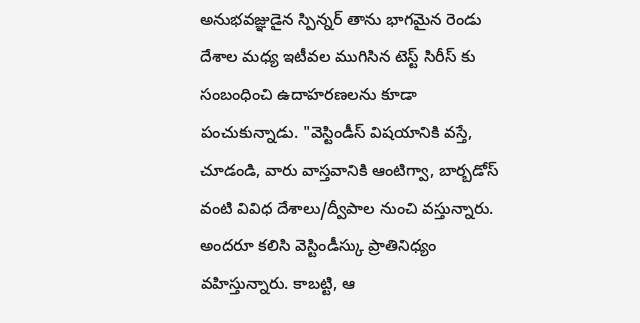అనుభవజ్ఞుడైన స్పిన్నర్ తాను భాగమైన రెండు దేశాల మధ్య ఇటీవల ముగిసిన టెస్ట్ సిరీస్ కు సంబంధించి ఉదాహరణలను కూడా పంచుకున్నాడు. "వెస్టిండీస్ విషయానికి వస్తే, చూడండి, వారు వాస్తవానికి ఆంటిగ్వా, బార్బడోస్ వంటి వివిధ దేశాలు/ద్వీపాల నుంచి వస్తున్నారు. అందరూ కలిసి వెస్టిండీస్కు ప్రాతినిధ్యం వహిస్తున్నారు. కాబట్టి, ఆ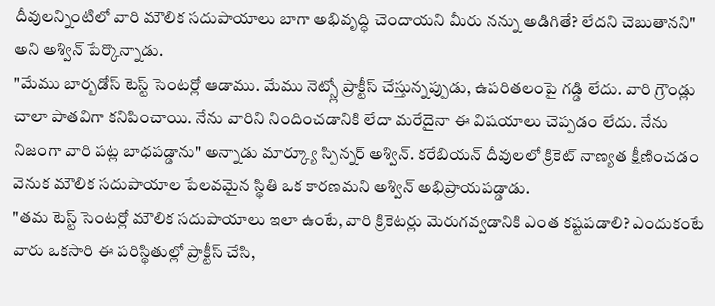దీవులన్నింటిలో వారి మౌలిక సదుపాయాలు బాగా అభివృద్ధి చెందాయని మీరు నన్ను అడిగితే? లేదని చెబుతానని" అని అశ్విన్ పేర్కొన్నాడు.
"మేము బార్బడోస్ టెస్ట్ సెంటర్లో ఆడాము. మేము నెట్స్లో ప్రాక్టీస్ చేస్తున్నప్పుడు, ఉపరితలంపై గడ్డి లేదు. వారి గ్రౌండ్లు చాలా పాతవిగా కనిపించాయి. నేను వారిని నిందించడానికి లేదా మరేదైనా ఈ విషయాలు చెప్పడం లేదు. నేను నిజంగా వారి పట్ల బాధపడ్డాను" అన్నాడు మార్క్యూ స్పిన్నర్ అశ్విన్. కరేబియన్ దీవులలో క్రికెట్ నాణ్యత క్షీణించడం వెనుక మౌలిక సదుపాయాల పేలవమైన స్థితి ఒక కారణమని అశ్విన్ అభిప్రాయపడ్డాడు.
"తమ టెస్ట్ సెంటర్లో మౌలిక సదుపాయాలు ఇలా ఉంటే, వారి క్రికెటర్లు మెరుగవ్వడానికి ఎంత కష్టపడాలి? ఎందుకంటే వారు ఒకసారి ఈ పరిస్థితుల్లో ప్రాక్టీస్ చేసి,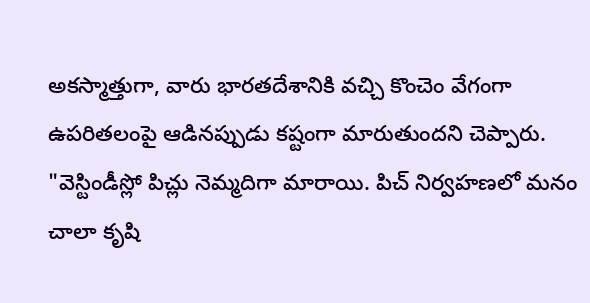అకస్మాత్తుగా, వారు భారతదేశానికి వచ్చి కొంచెం వేగంగా ఉపరితలంపై ఆడినప్పుడు కష్టంగా మారుతుందని చెప్పారు. "వెస్టిండీస్లో పిచ్లు నెమ్మదిగా మారాయి. పిచ్ నిర్వహణలో మనం చాలా కృషి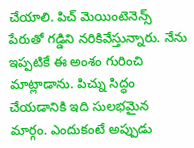చేయాలి. పిచ్ మెయింటెనెన్స్ పేరుతో గడ్డిని నరికివేస్తున్నారు. నేను ఇప్పటికే ఈ అంశం గురించి మాట్లాడాను. పిచ్ను సిద్ధం చేయడానికి ఇది సులభమైన మార్గం. ఎందుకంటే అప్పుడు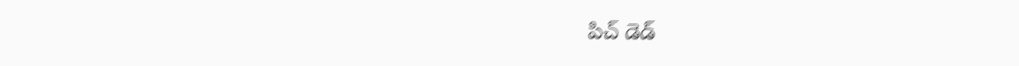పిచ్ డెడ్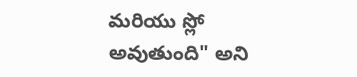మరియు స్లో అవుతుంది" అని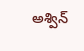అశ్విన్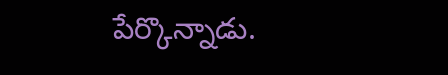పేర్కొన్నాడు.